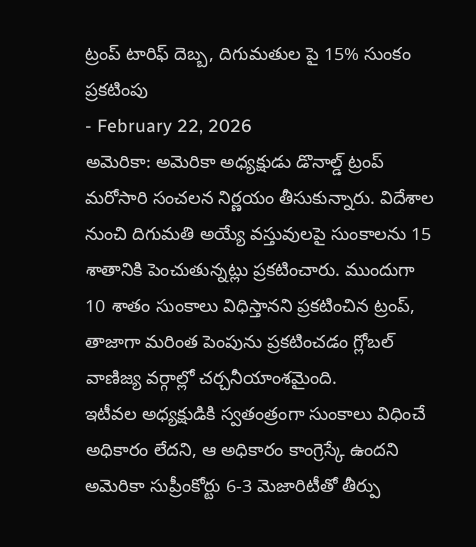ట్రంప్ టారిఫ్ దెబ్బ, దిగుమతుల పై 15% సుంకం ప్రకటింపు
- February 22, 2026
అమెరికా: అమెరికా అధ్యక్షుడు డొనాల్డ్ ట్రంప్ మరోసారి సంచలన నిర్ణయం తీసుకున్నారు. విదేశాల నుంచి దిగుమతి అయ్యే వస్తువులపై సుంకాలను 15 శాతానికి పెంచుతున్నట్లు ప్రకటించారు. ముందుగా 10 శాతం సుంకాలు విధిస్తానని ప్రకటించిన ట్రంప్, తాజాగా మరింత పెంపును ప్రకటించడం గ్లోబల్ వాణిజ్య వర్గాల్లో చర్చనీయాంశమైంది.
ఇటీవల అధ్యక్షుడికి స్వతంత్రంగా సుంకాలు విధించే అధికారం లేదని, ఆ అధికారం కాంగ్రెస్కే ఉందని అమెరికా సుప్రీంకోర్టు 6-3 మెజారిటీతో తీర్పు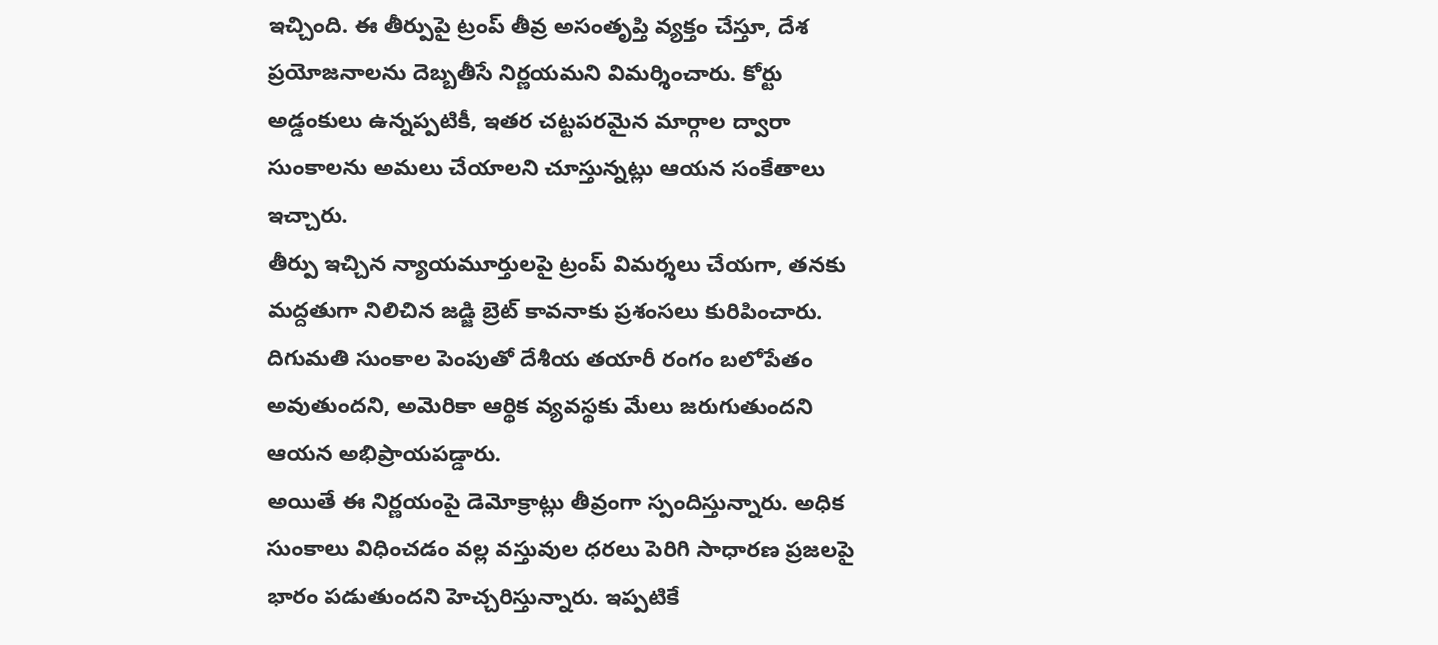ఇచ్చింది. ఈ తీర్పుపై ట్రంప్ తీవ్ర అసంతృప్తి వ్యక్తం చేస్తూ, దేశ ప్రయోజనాలను దెబ్బతీసే నిర్ణయమని విమర్శించారు. కోర్టు అడ్డంకులు ఉన్నప్పటికీ, ఇతర చట్టపరమైన మార్గాల ద్వారా సుంకాలను అమలు చేయాలని చూస్తున్నట్లు ఆయన సంకేతాలు ఇచ్చారు.
తీర్పు ఇచ్చిన న్యాయమూర్తులపై ట్రంప్ విమర్శలు చేయగా, తనకు మద్దతుగా నిలిచిన జడ్జి బ్రెట్ కావనాకు ప్రశంసలు కురిపించారు. దిగుమతి సుంకాల పెంపుతో దేశీయ తయారీ రంగం బలోపేతం అవుతుందని, అమెరికా ఆర్థిక వ్యవస్థకు మేలు జరుగుతుందని ఆయన అభిప్రాయపడ్డారు.
అయితే ఈ నిర్ణయంపై డెమోక్రాట్లు తీవ్రంగా స్పందిస్తున్నారు. అధిక సుంకాలు విధించడం వల్ల వస్తువుల ధరలు పెరిగి సాధారణ ప్రజలపై భారం పడుతుందని హెచ్చరిస్తున్నారు. ఇప్పటికే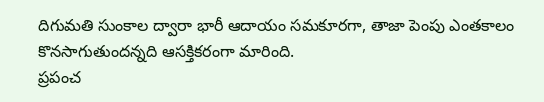దిగుమతి సుంకాల ద్వారా భారీ ఆదాయం సమకూరగా, తాజా పెంపు ఎంతకాలం కొనసాగుతుందన్నది ఆసక్తికరంగా మారింది.
ప్రపంచ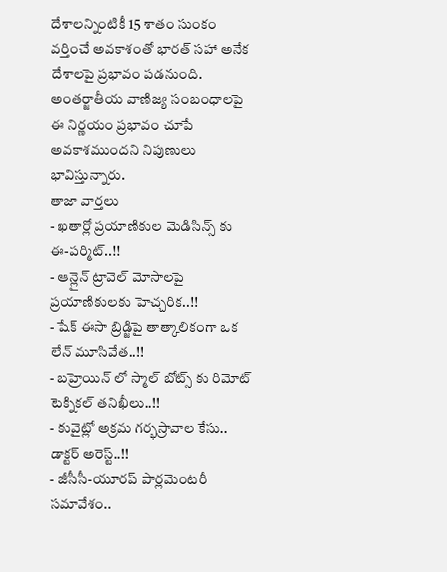దేశాలన్నింటికీ 15 శాతం సుంకం వర్తించే అవకాశంతో భారత్ సహా అనేక దేశాలపై ప్రభావం పడనుంది. అంతర్జాతీయ వాణిజ్య సంబంధాలపై ఈ నిర్ణయం ప్రభావం చూపే అవకాశముందని నిపుణులు భావిస్తున్నారు.
తాజా వార్తలు
- ఖతార్లో ప్రయాణికుల మెడిసిన్స్ కు ఈ-పర్మిట్..!!
- ఆన్లైన్ ట్రావెల్ మోసాలపై ప్రయాణికులకు హెచ్చరిక..!!
- షేక్ ఈసా బ్రిడ్జిపై తాత్కాలికంగా ఒక లేన్ మూసివేత..!!
- బహ్రెయిన్ లో స్మాల్ బోట్స్ కు రిమోట్ టెక్నికల్ తనిఖీలు..!!
- కువైట్లో అక్రమ గర్భస్రావాల కేసు.. డాక్టర్ అరెస్ట్..!!
- జీసీసీ-యూరప్ పార్లమెంటరీ సమావేశం..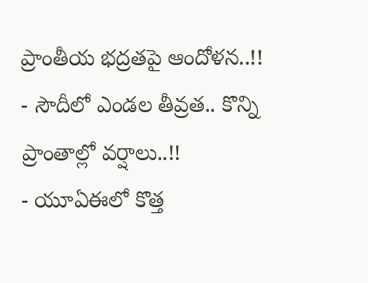ప్రాంతీయ భద్రతపై ఆందోళన..!!
- సౌదీలో ఎండల తీవ్రత.. కొన్ని ప్రాంతాల్లో వర్షాలు..!!
- యూఏఈలో కొత్త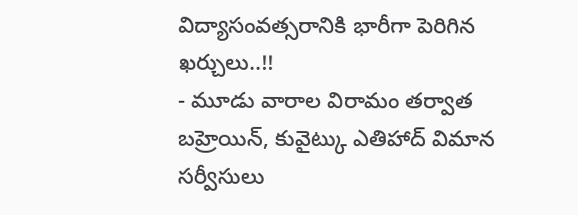విద్యాసంవత్సరానికి భారీగా పెరిగిన ఖర్చులు..!!
- మూడు వారాల విరామం తర్వాత బహ్రెయిన్, కువైట్కు ఎతిహాద్ విమాన సర్వీసులు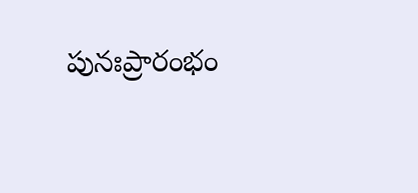పునఃప్రారంభం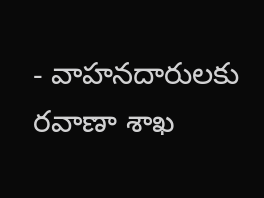- వాహనదారులకు రవాణా శాఖ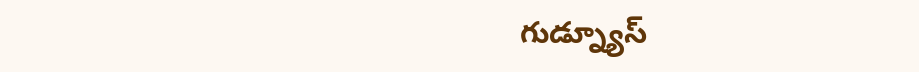గుడ్న్యూస్